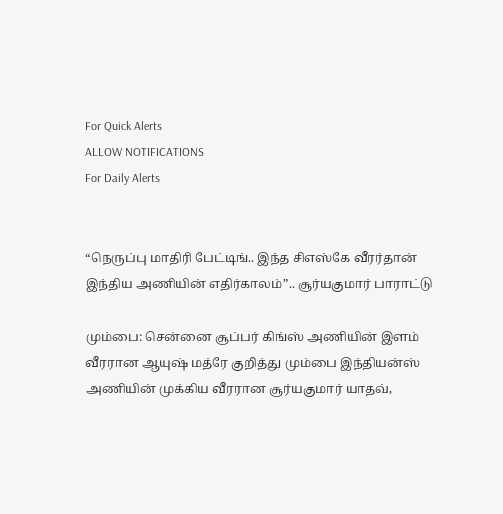For Quick Alerts
ALLOW NOTIFICATIONS
For Daily Alerts


“நெருப்பு மாதிரி பேட்டிங்.. இந்த சிஎஸ்கே வீரர்தான் இந்திய அணியின் எதிர்காலம்”.. சூர்யகுமார் பாராட்டு

மும்பை: சென்னை சூப்பர் கிங்ஸ் அணியின் இளம் வீரரான ஆயுஷ் மத்ரே குறித்து மும்பை இந்தியன்ஸ் அணியின் முக்கிய வீரரான சூர்யகுமார் யாதவ்,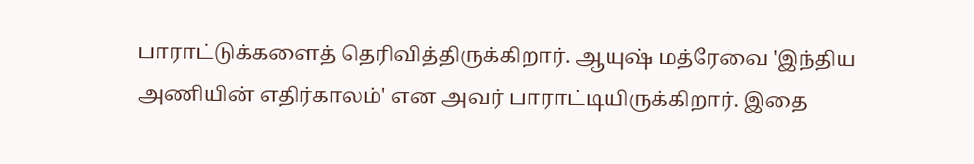பாராட்டுக்களைத் தெரிவித்திருக்கிறார். ஆயுஷ் மத்ரேவை 'இந்திய அணியின் எதிர்காலம்' என அவர் பாராட்டியிருக்கிறார். இதை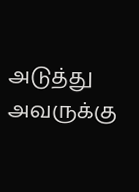அடுத்து அவருக்கு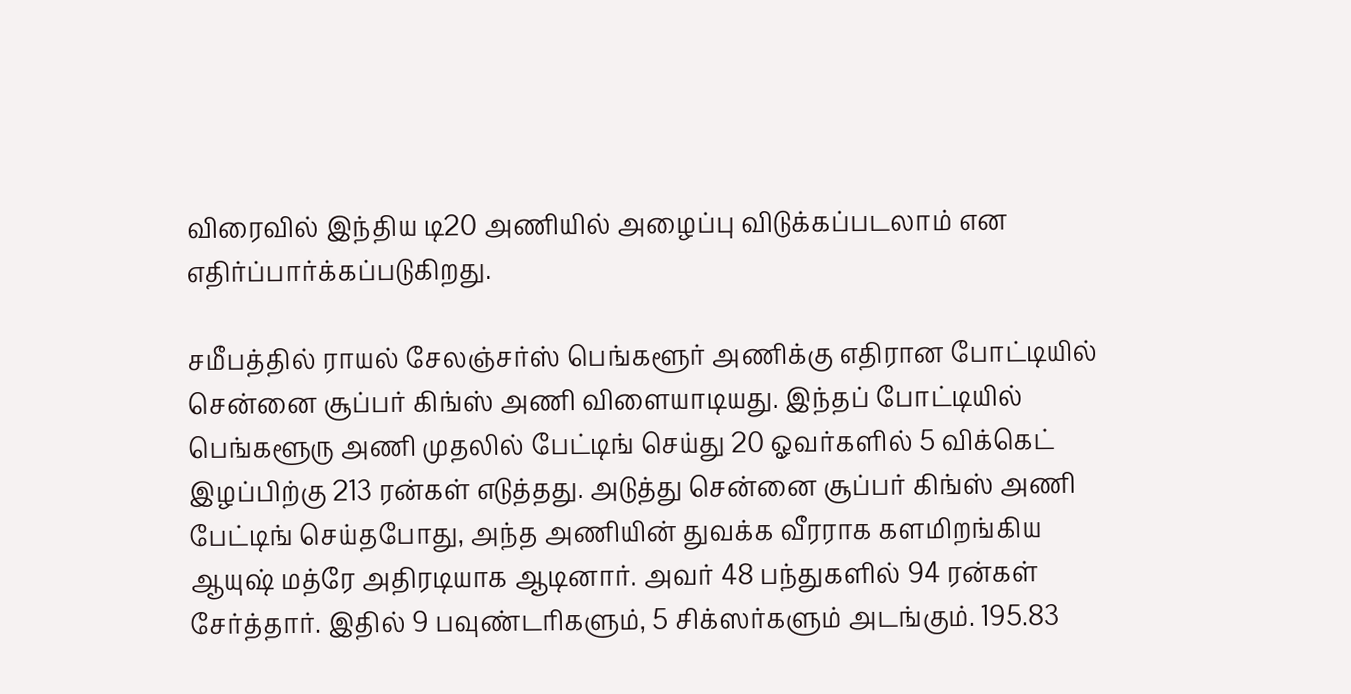விரைவில் இந்திய டி20 அணியில் அழைப்பு விடுக்கப்படலாம் என எதிர்ப்பார்க்கப்படுகிறது.

சமீபத்தில் ராயல் சேலஞ்சர்ஸ் பெங்களூர் அணிக்கு எதிரான போட்டியில் சென்னை சூப்பர் கிங்ஸ் அணி விளையாடியது. இந்தப் போட்டியில் பெங்களூரு அணி முதலில் பேட்டிங் செய்து 20 ஓவர்களில் 5 விக்கெட் இழப்பிற்கு 213 ரன்கள் எடுத்தது. அடுத்து சென்னை சூப்பர் கிங்ஸ் அணி பேட்டிங் செய்தபோது, அந்த அணியின் துவக்க வீரராக களமிறங்கிய ஆயுஷ் மத்ரே அதிரடியாக ஆடினார். அவர் 48 பந்துகளில் 94 ரன்கள் சேர்த்தார். இதில் 9 பவுண்டரிகளும், 5 சிக்ஸர்களும் அடங்கும். 195.83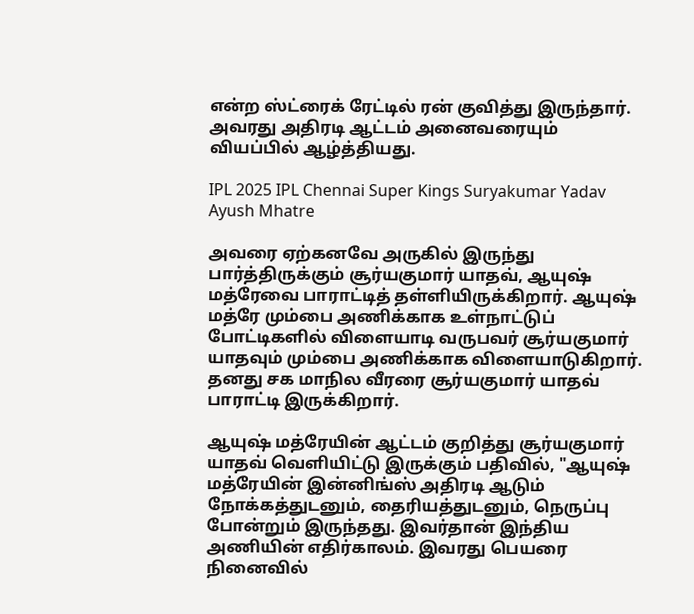என்ற ஸ்ட்ரைக் ரேட்டில் ரன் குவித்து இருந்தார். அவரது அதிரடி ஆட்டம் அனைவரையும் வியப்பில் ஆழ்த்தியது.

IPL 2025 IPL Chennai Super Kings Suryakumar Yadav Ayush Mhatre

அவரை ஏற்கனவே அருகில் இருந்து பார்த்திருக்கும் சூர்யகுமார் யாதவ், ஆயுஷ் மத்ரேவை பாராட்டித் தள்ளியிருக்கிறார். ஆயுஷ் மத்ரே மும்பை அணிக்காக உள்நாட்டுப் போட்டிகளில் விளையாடி வருபவர் சூர்யகுமார் யாதவும் மும்பை அணிக்காக விளையாடுகிறார். தனது சக மாநில வீரரை சூர்யகுமார் யாதவ் பாராட்டி இருக்கிறார்.

ஆயுஷ் மத்ரேயின் ஆட்டம் குறித்து சூர்யகுமார் யாதவ் வெளியிட்டு இருக்கும் பதிவில், "ஆயுஷ் மத்ரேயின் இன்னிங்ஸ் அதிரடி ஆடும் நோக்கத்துடனும், தைரியத்துடனும், நெருப்பு போன்றும் இருந்தது. இவர்தான் இந்திய அணியின் எதிர்காலம். இவரது பெயரை நினைவில்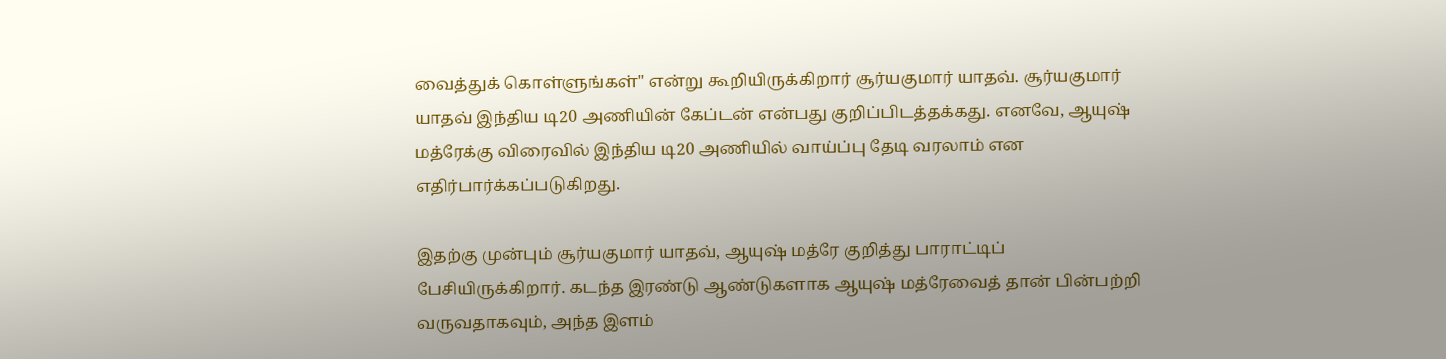வைத்துக் கொள்ளுங்கள்" என்று கூறியிருக்கிறார் சூர்யகுமார் யாதவ். சூர்யகுமார் யாதவ் இந்திய டி20 அணியின் கேப்டன் என்பது குறிப்பிடத்தக்கது. எனவே, ஆயுஷ் மத்ரேக்கு விரைவில் இந்திய டி20 அணியில் வாய்ப்பு தேடி வரலாம் என எதிர்பார்க்கப்படுகிறது.

இதற்கு முன்பும் சூர்யகுமார் யாதவ், ஆயுஷ் மத்ரே குறித்து பாராட்டிப் பேசியிருக்கிறார். கடந்த இரண்டு ஆண்டுகளாக ஆயுஷ் மத்ரேவைத் தான் பின்பற்றி வருவதாகவும், அந்த இளம்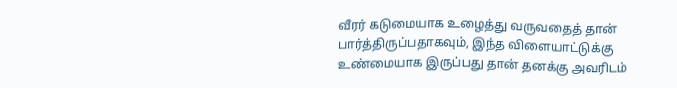வீரர் கடுமையாக உழைத்து வருவதைத் தான் பார்த்திருப்பதாகவும், இந்த விளையாட்டுக்கு உண்மையாக இருப்பது தான் தனக்கு அவரிடம்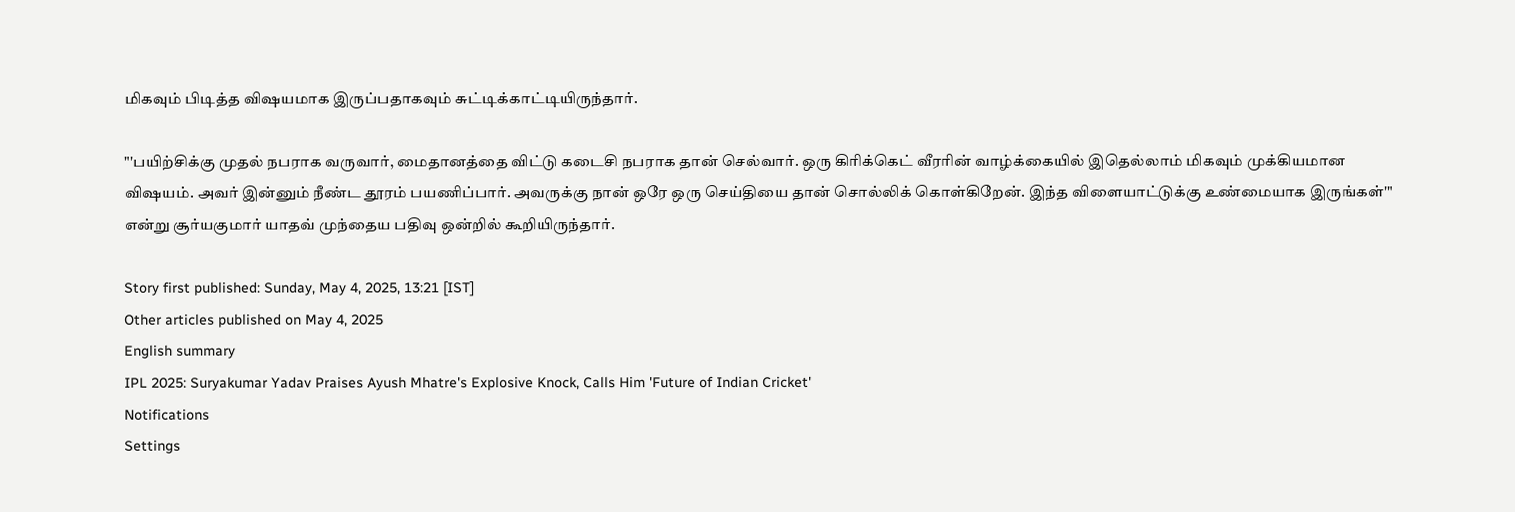மிகவும் பிடித்த விஷயமாக இருப்பதாகவும் சுட்டிக்காட்டியிருந்தார்.

"'பயிற்சிக்கு முதல் நபராக வருவார், மைதானத்தை விட்டு கடைசி நபராக தான் செல்வார். ஒரு கிரிக்கெட் வீரரின் வாழ்க்கையில் இதெல்லாம் மிகவும் முக்கியமான விஷயம். அவர் இன்னும் நீண்ட தூரம் பயணிப்பார். அவருக்கு நான் ஒரே ஒரு செய்தியை தான் சொல்லிக் கொள்கிறேன். இந்த விளையாட்டுக்கு உண்மையாக இருங்கள்'" என்று சூர்யகுமார் யாதவ் முந்தைய பதிவு ஒன்றில் கூறியிருந்தார்.

Story first published: Sunday, May 4, 2025, 13:21 [IST]
Other articles published on May 4, 2025
English summary
IPL 2025: Suryakumar Yadav Praises Ayush Mhatre's Explosive Knock, Calls Him 'Future of Indian Cricket'
Notifications
Settings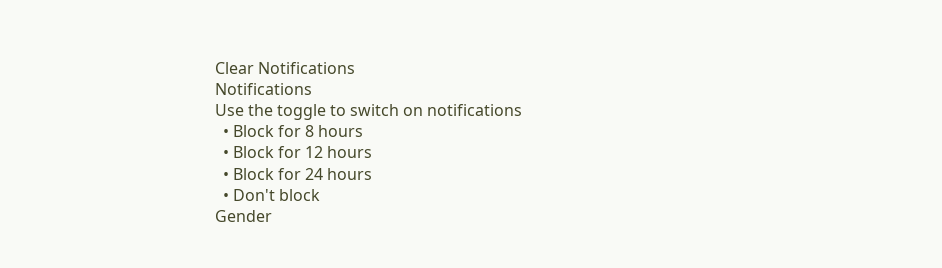Clear Notifications
Notifications
Use the toggle to switch on notifications
  • Block for 8 hours
  • Block for 12 hours
  • Block for 24 hours
  • Don't block
Gender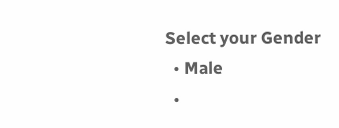Select your Gender
  • Male
  •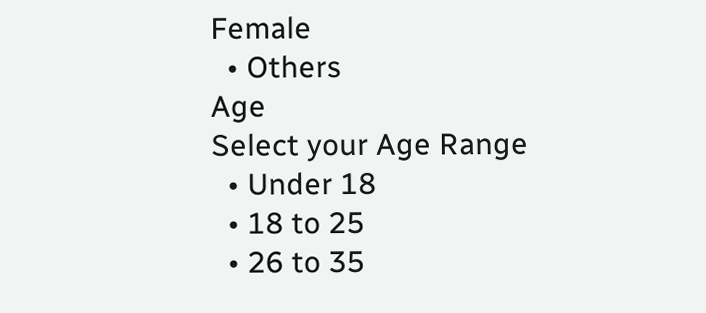Female
  • Others
Age
Select your Age Range
  • Under 18
  • 18 to 25
  • 26 to 35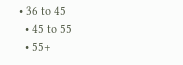• 36 to 45
  • 45 to 55
  • 55+